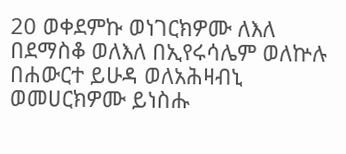20 ወቀደምኩ ወነገርክዎሙ ለእለ በደማስቆ ወለእለ በኢየሩሳሌም ወለኵሉ በሐውርተ ይሁዳ ወለአሕዛብኒ ወመሀርክዎሙ ይነስሑ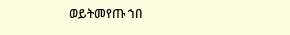ወይትመየጡ ኀበ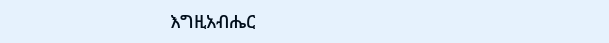እግዚአብሔር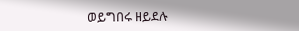ወይግበሩ ዘይደሉ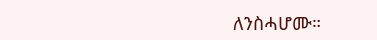ለንስሓሆሙ።